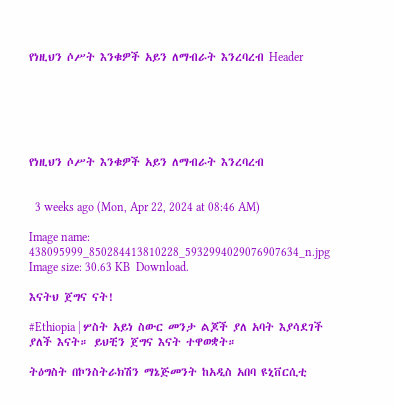የነዚህን ሶሥት እንቁዎች አይን ለማብራት እንረባረብ Header






የነዚህን ሶሥት እንቁዎች አይን ለማብራት እንረባረብ


  3 weeks ago (Mon, Apr 22, 2024 at 08:46 AM)

Image name: 438095999_850284413810228_5932994029076907634_n.jpg Image size: 30.63 KB  Download.

እናትህ ጀግና ናት!

#Ethiopia | ሦስት አይነ ስውር መንታ ልጆች ያለ አባት እያሳደገች ያለች እናት። ይህቺን ጀግና እናት ተዋወቋት።

ትዕግስት በኮንስትራክሽን ማኔጅመንት ከአዲስ አበባ ዩኒቨርሲቲ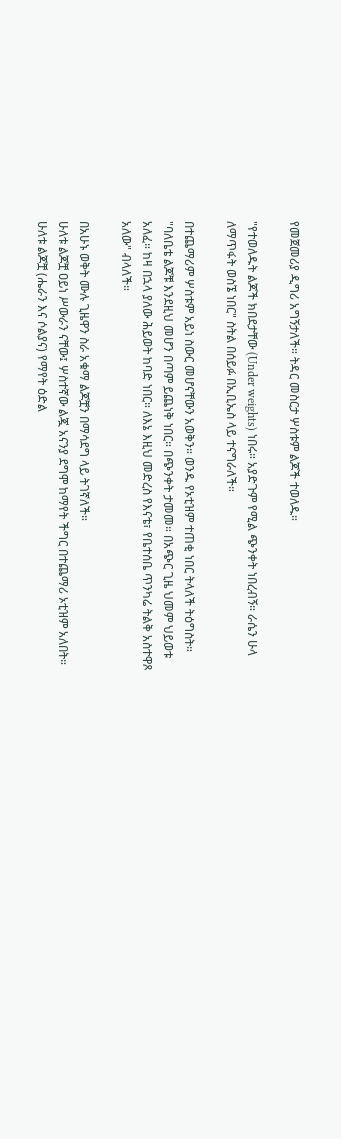የመጀመሪያ ዲግሪ አግኝታለች። ትዳር መስርታ ሦስቱም ልጆች ተወለዱ።

"የተወለዱት ልጆች ክበደታቸው (Under weights) ነበሩ። አያድጉም የሚል ጭንቀት ነበረብኝ። ራሴን ሁላ ለማጥፋት ወስኜ ነበር" ስትል በሰይፉ በኢቢኤስ ላይ ተናግራለች።

በተጨማሪም ሦስቱም አይነ ስውር መሆናቸውን አወቅን። ወንዱ የኦቲዝም ተጠቂ ነበር ትላለች ትዕግስት።
"ባለቤቴ ልጆቹ እንደዚህ መሆን በጣም ይጨነቅ ነበር። በጭንቀት ታመመ። በአጭር ጊዜ ህመም ህይወቱ አለፈ። ከዛ በኋላ ያለው ሕይወት ከባድ ነበር። ለእኔ እዚህ መድረስ የእናቴ፣ የቤተሰቤ ጥንካሬ ትልቅ አስተዋጾ አለው" ብላለች።

በአሁኑ ወቅት ሙሉ ጊዜዋን ስራ አቁማ ልጆቿን በማሳደግ ላይ ትገኛለች።
ሁለቱ ልጆቿ ዐይነ ሥውራን ናቸው፤ ሦስተኛው ልጇ አናንያ ደግሞ ከማየት ችግር በተጨማሪ ኦቲዝም አለበት። ሁለቱ ልጆቿ (ሔራን እና ሶልያና) የማየት ዕድል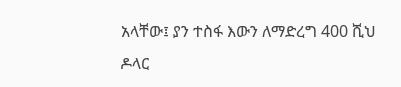አላቸው፤ ያን ተስፋ እውን ለማድረግ 400 ሺህ ዶላር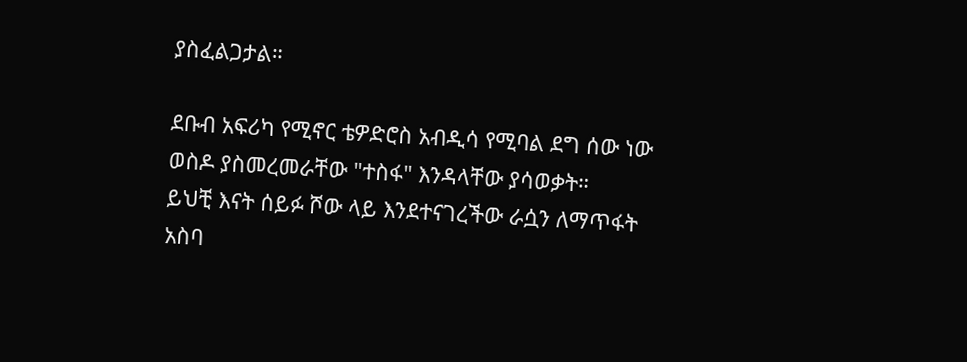ያስፈልጋታል።

ደቡብ አፍሪካ የሚኖር ቴዎድሮስ አብዲሳ የሚባል ደግ ሰው ነው ወስዶ ያስመረመራቸው "ተስፋ" እንዳላቸው ያሳወቃት።
ይህቺ እናት ሰይፉ ሾው ላይ እንደተናገረችው ራሷን ለማጥፋት አስባ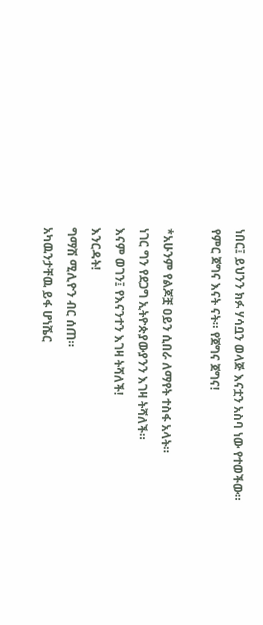ነበር፤ ይህንን ክፉ ሃሳቧን ወላጅ እናቷን አስባ ነው የተወችው።
የምር ጀግና እናት ናት። የጀግና ጀግና!

*አሁንም የልጆቿ ዐይን ሲበራ ለማየት ተስፋ አላት።
ነገር ግን የደጋግ ኢትዮጵያውያንን እገዛ ትሻለች።
እናም ወገን፤ የእናንተን እገዛ ትሻለች!
እንርዳት!
ግማሽ ሚሊዮን ብር ሰጠ።
አካዉንታቸዉ ይፋ ሆነሼር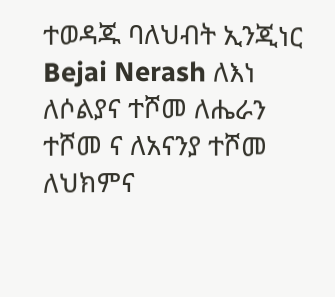ተወዳጁ ባለህብት ኢንጂነር Bejai Nerash ለእነ ለሶልያና ተሾመ ለሔራን ተሾመ ና ለአናንያ ተሾመ
ለህክምና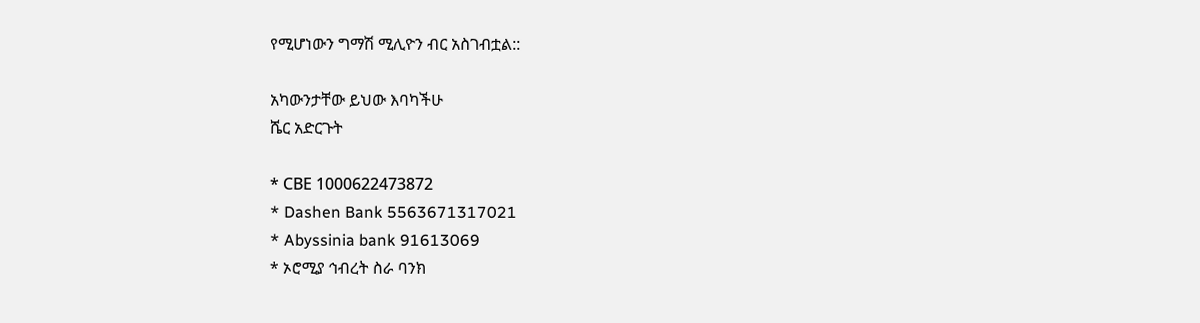የሚሆነውን ግማሽ ሚሊዮን ብር አስገብቷል::

አካውንታቸው ይህው እባካችሁ
ሼር አድርጉት

* СВЕ 1000622473872
* Dashen Bank 5563671317021
* Abyssinia bank 91613069
* ኦሮሚያ ኅብረት ስራ ባንክ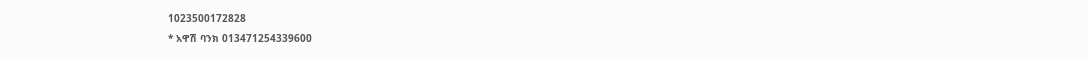1023500172828
* አዋሽ ባንክ 013471254339600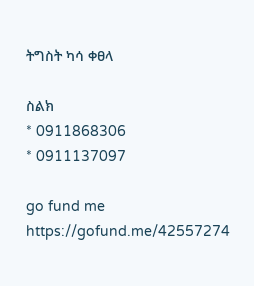ትግስት ካሳ ቀፀላ

ስልክ
* 0911868306
* 0911137097

go fund me https://gofund.me/42557274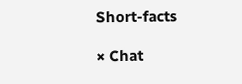Short-facts

× Chat